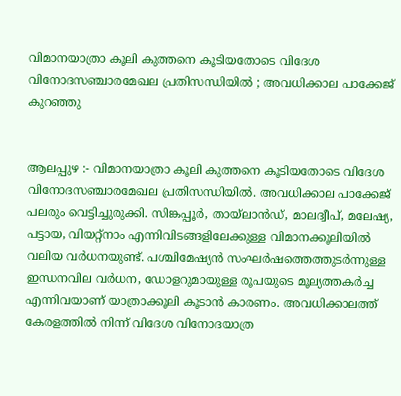വിമാനയാത്രാ കൂലി കുത്തനെ കൂടിയതോടെ വിദേശ വിനോദസഞ്ചാരമേഖല പ്രതിസന്ധിയിൽ ; അവധിക്കാല പാക്കേജ് കുറഞ്ഞു


ആലപ്പുഴ :- വിമാനയാത്രാ കൂലി കുത്തനെ കൂടിയതോടെ വിദേശ വിനോദസഞ്ചാരമേഖല പ്രതിസന്ധിയിൽ. അവധിക്കാല പാക്കേജ് പലരും വെട്ടിച്ചുരുക്കി. സിങ്കപ്പൂർ, തായ്ലാൻഡ്, മാലദ്വീപ്, മലേഷ്യ, പട്ടായ, വിയറ്റ്നാം എന്നിവിടങ്ങളിലേക്കുള്ള വിമാനക്കൂലിയിൽ വലിയ വർധനയുണ്ട്. പശ്ചിമേഷ്യൻ സംഘർഷത്തെത്തുടർന്നുള്ള ഇന്ധനവില വർധന, ഡോളറുമായുള്ള രൂപയുടെ മൂല്യത്തകർച്ച എന്നിവയാണ് യാത്രാക്കൂലി കൂടാൻ കാരണം. അവധിക്കാലത്ത് കേരളത്തിൽ നിന്ന് വിദേശ വിനോദയാത്ര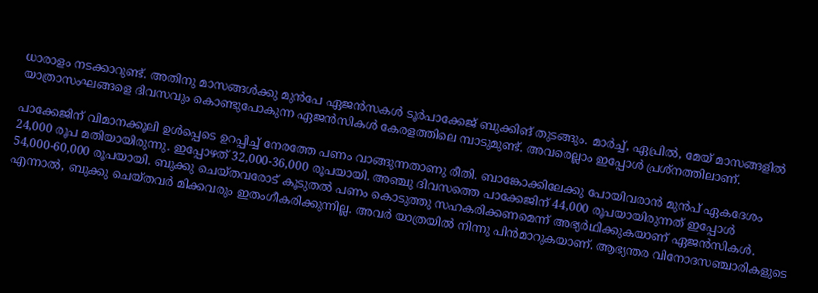ധാരാളം നടക്കാറുണ്ട്. അതിനു മാസങ്ങൾക്കു മുൻപേ ഏജൻസകൾ ടൂർപാക്കേജ് ബുക്കിങ് തുടങ്ങും. മാർച്ച്, ഏപ്രിൽ, മേയ് മാസങ്ങളിൽ യാത്രാസംഘങ്ങളെ ദിവസവും കൊണ്ടുപോകുന്ന ഏജൻസികൾ കേരളത്തിലെ മ്പാടുമുണ്ട്. അവരെല്ലാം ഇപ്പോൾ പ്രശ്നത്തിലാണ്.

പാക്കേജിന് വിമാനക്കൂലി ഉൾപ്പെടെ ഉറപ്പിച്ച് നേരത്തേ പണം വാങ്ങുന്നതാണു രീതി. ബാങ്കോക്കിലേക്കു പോയിവരാൻ മുൻപ് ഏകദേശം 24,000 രൂപ മതിയായിരുന്നു. ഇപ്പോഴത് 32,000-36,000 രൂപയായി. അഞ്ചു ദിവസത്തെ പാക്കേജിന് 44,000 രൂപയായിരുന്നത് ഇപ്പോൾ 54,000-60,000 രൂപയായി. ബുക്കു ചെയ്തവരോട് കൂടുതൽ പണം കൊടുത്തു സഹകരിക്കണമെന്ന് അഭ്യർഥിക്കുകയാണ് ഏജൻസികൾ. എന്നാൽ, ബുക്കു ചെയ്തവർ മിക്കവരും ഇതംഗീകരിക്കുന്നില്ല. അവർ യാത്രയിൽ നിന്നു പിൻമാറുകയാണ്. ആഭ്യന്തര വിനോദസഞ്ചാരികളുടെ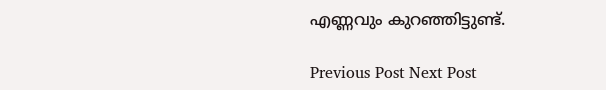എണ്ണവും കുറഞ്ഞിട്ടുണ്ട്.

Previous Post Next Post